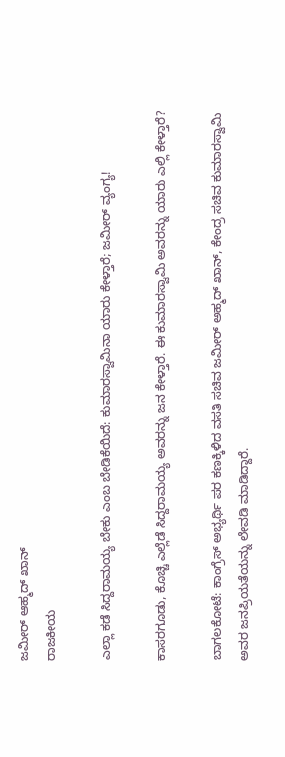ಜಮೀರ್ ಆಹ್ಮದ್ ಖಾನ್
ರಾಜಕೀಯ

ಎಲ್ಲಾ ಕಡೆ ಸಿದ್ದರಾಮಯ್ಯ ಬೇಕು ಎಂಬ ಬೇಡಿಕೆಯಿದೆ: ಕುಮಾರಸ್ವಾಮಿನಾ ಯಾರು ಕೇಳ್ತಾರೆ; ಜಮೀರ್ ವ್ಯಂಗ್ಯ!

ಕಾಸರಗೂಡು, ಕೊಚ್ಚಿ ಎಲ್ಲೆಡೆ ಸಿದ್ದರಾಮಯ್ಯ ಅವರನ್ನು ಜನ ಕೇಳ್ತಾರೆ. ಈ ಕುಮಾರಸ್ವಾಮಿ ಅವರನ್ನು ಯಾರು ಎಲ್ಲಿ ಕೇಳ್ತಾರೆ?

ಬಾಗಲಕೋಟೆ: ಕಾಂಗ್ರೆಸ್ ಅಭ್ಯರ್ಥಿ ಪರ ಕಣಕ್ಕಿಳಿದ ವಸತಿ ಸಚಿವ ಜಮೀರ್ ಅಹ್ಮದ್ ಖಾನ್, ಕೇಂದ್ರ ಸಚಿವ ಕುಮಾರಸ್ವಾಮಿ ಅವರ ಜನಪ್ರಿಯತೆಯನ್ನು ಲೇವಡಿ ಮಾಡಿದ್ದಾರೆ.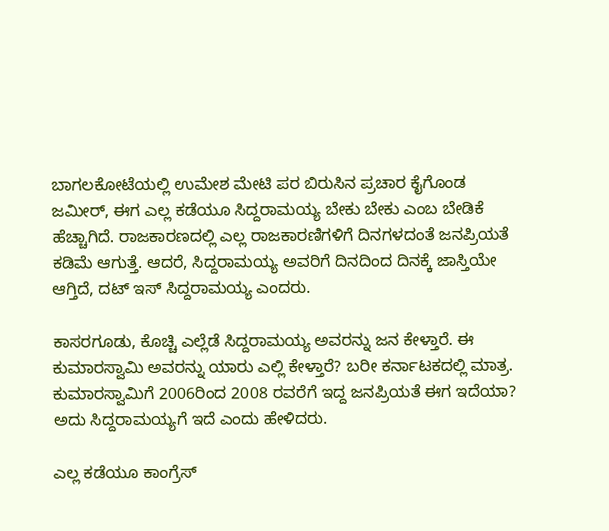ಬಾಗಲಕೋಟೆಯಲ್ಲಿ ಉಮೇಶ ಮೇಟಿ ಪರ ಬಿರುಸಿನ ಪ್ರಚಾರ ಕೈಗೊಂಡ ಜಮೀರ್, ಈಗ ಎಲ್ಲ ಕಡೆಯೂ ಸಿದ್ದರಾಮಯ್ಯ ಬೇಕು ಬೇಕು ಎಂಬ ಬೇಡಿಕೆ ಹೆಚ್ಚಾಗಿದೆ. ರಾಜಕಾರಣದಲ್ಲಿ ಎಲ್ಲ ರಾಜಕಾರಣಿಗಳಿಗೆ ದಿನಗಳದಂತೆ ಜನಪ್ರಿಯತೆ ಕಡಿಮೆ ಆಗುತ್ತೆ. ಆದರೆ, ಸಿದ್ದರಾಮಯ್ಯ ಅವರಿಗೆ ದಿನದಿಂದ ದಿನಕ್ಕೆ ಜಾಸ್ತಿಯೇ ಆಗ್ತಿದೆ, ದಟ್ ಇಸ್ ಸಿದ್ದರಾಮಯ್ಯ ಎಂದರು.

ಕಾಸರಗೂಡು, ಕೊಚ್ಚಿ ಎಲ್ಲೆಡೆ ಸಿದ್ದರಾಮಯ್ಯ ಅವರನ್ನು ಜನ ಕೇಳ್ತಾರೆ. ಈ ಕುಮಾರಸ್ವಾಮಿ ಅವರನ್ನು ಯಾರು ಎಲ್ಲಿ ಕೇಳ್ತಾರೆ? ಬರೀ ಕರ್ನಾಟಕದಲ್ಲಿ ಮಾತ್ರ. ಕುಮಾರಸ್ವಾಮಿಗೆ 2006ರಿಂದ 2008 ರವರೆಗೆ ಇದ್ದ ಜನಪ್ರಿಯತೆ ಈಗ ಇದೆಯಾ? ಅದು ಸಿದ್ದರಾಮಯ್ಯಗೆ ಇದೆ ಎಂದು ಹೇಳಿದರು.

ಎಲ್ಲ ಕಡೆಯೂ ಕಾಂಗ್ರೆಸ್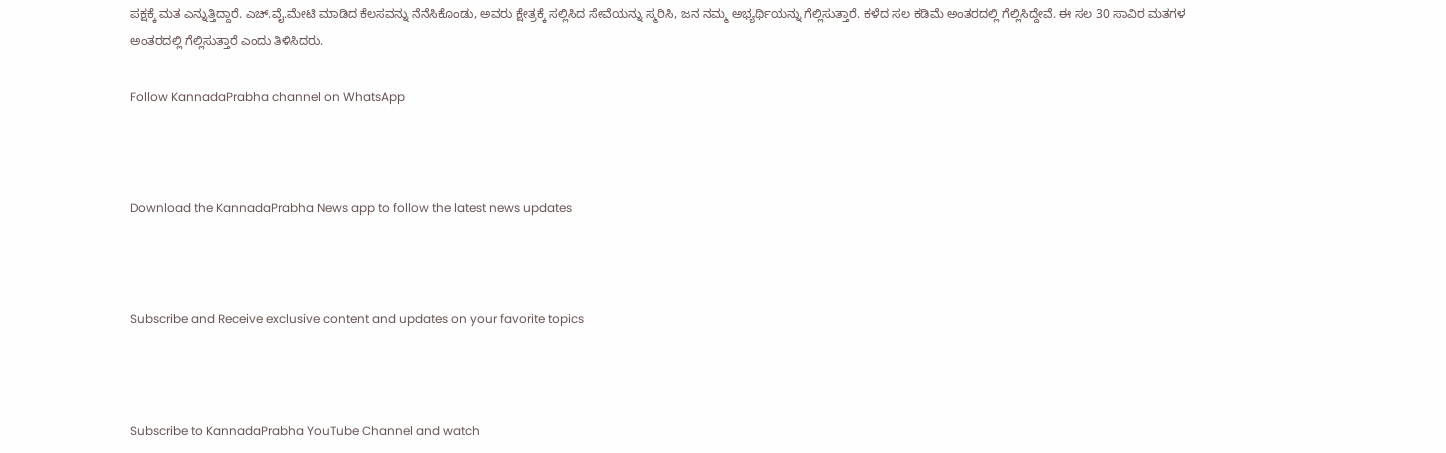ಪಕ್ಷಕ್ಕೆ ಮತ ಎನ್ನುತ್ತಿದ್ದಾರೆ. ಎಚ್.ವೈ.ಮೇಟಿ ಮಾಡಿದ ಕೆಲಸವನ್ನು ನೆನೆಸಿಕೊಂಡು, ಅವರು ಕ್ಷೇತ್ರಕ್ಕೆ ಸಲ್ಲಿಸಿದ ಸೇವೆಯನ್ನು ಸ್ಮರಿಸಿ, ಜನ ನಮ್ಮ ಅಭ್ಯರ್ಥಿಯನ್ನು ಗೆಲ್ಲಿಸುತ್ತಾರೆ. ಕಳೆದ ಸಲ ಕಡಿಮೆ ಅಂತರದಲ್ಲಿ ಗೆಲ್ಲಿಸಿದ್ದೇವೆ. ಈ ಸಲ 30 ಸಾವಿರ ಮತಗಳ ಅಂತರದಲ್ಲಿ ಗೆಲ್ಲಿಸುತ್ತಾರೆ ಎಂದು ತಿಳಿಸಿದರು.

Follow KannadaPrabha channel on WhatsApp



Download the KannadaPrabha News app to follow the latest news updates



Subscribe and Receive exclusive content and updates on your favorite topics



Subscribe to KannadaPrabha YouTube Channel and watch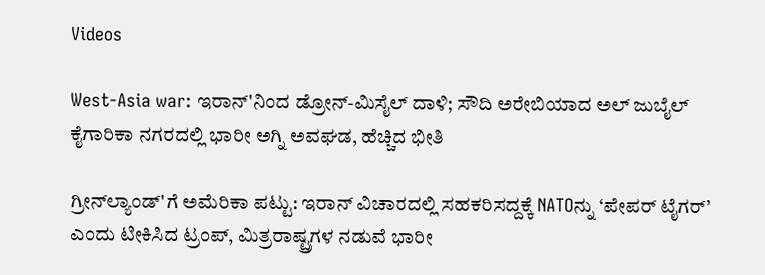Videos

West-Asia war: ಇರಾನ್'ನಿಂದ ಡ್ರೋನ್-ಮಿಸೈಲ್ ದಾಳಿ; ಸೌದಿ ಅರೇಬಿಯಾದ ಅಲ್ ಜುಬೈಲ್ ಕೈಗಾರಿಕಾ ನಗರದಲ್ಲಿ ಭಾರೀ ಅಗ್ನಿ ಅವಘಡ, ಹೆಚ್ಚಿದ ಭೀತಿ

ಗ್ರೀನ್‌ಲ್ಯಾಂಡ್'ಗೆ ಅಮೆರಿಕಾ ಪಟ್ಟು: ಇರಾನ್ ವಿಚಾರದಲ್ಲಿ ಸಹಕರಿಸದ್ದಕ್ಕೆ NATOನ್ನು ‘ಪೇಪರ್ ಟೈಗರ್’ ಎಂದು ಟೀಕಿಸಿದ ಟ್ರಂಪ್, ಮಿತ್ರರಾಷ್ಟ್ರಗಳ ನಡುವೆ ಭಾರೀ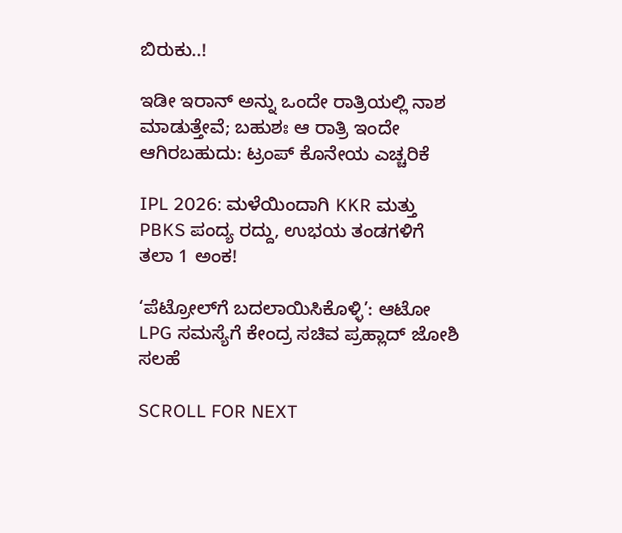ಬಿರುಕು..!

ಇಡೀ ಇರಾನ್ ಅನ್ನು ಒಂದೇ ರಾತ್ರಿಯಲ್ಲಿ ನಾಶ ಮಾಡುತ್ತೇವೆ; ಬಹುಶಃ ಆ ರಾತ್ರಿ ಇಂದೇ ಆಗಿರಬಹುದು: ಟ್ರಂಪ್ ಕೊನೇಯ ಎಚ್ಚರಿಕೆ

IPL 2026: ಮಳೆಯಿಂದಾಗಿ KKR ಮತ್ತು PBKS ಪಂದ್ಯ ರದ್ದು, ಉಭಯ ತಂಡಗಳಿಗೆ ತಲಾ 1 ಅಂಕ!

‘ಪೆಟ್ರೋಲ್‌ಗೆ ಬದಲಾಯಿಸಿಕೊಳ್ಳಿ’: ಆಟೋ LPG ಸಮಸ್ಯೆಗೆ ಕೇಂದ್ರ ಸಚಿವ ಪ್ರಹ್ಲಾದ್ ಜೋಶಿ ಸಲಹೆ

SCROLL FOR NEXT